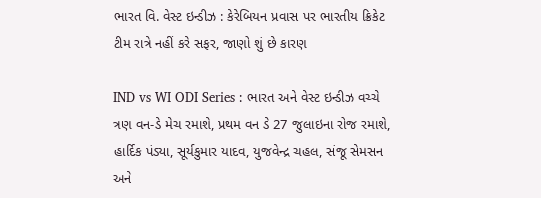ભારત વિ. વેસ્ટ ઇન્ડીઝ : કેરેબિયન પ્રવાસ પર ભારતીય ક્રિકેટ ટીમ રાત્રે નહીં કરે સફર, જાણો શું છે કારણ

IND vs WI ODI Series : ભારત અને વેસ્ટ ઇન્ડીઝ વચ્ચે ત્રણ વન-ડે મેચ રમાશે, પ્રથમ વન ડે 27 જુલાઇના રોજ રમાશે, હાર્દિક પંડ્યા, સૂર્યકુમાર યાદવ, યુજવેન્દ્ર ચહલ, સંજૂ સેમસન અને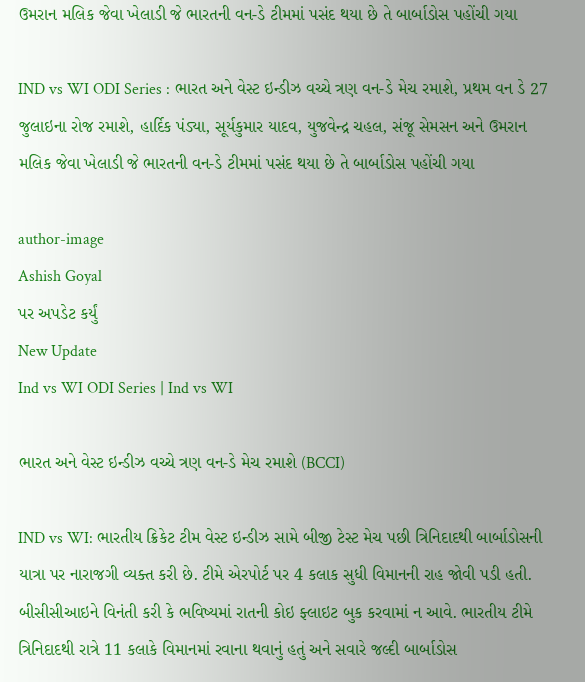ઉમરાન મલિક જેવા ખેલાડી જે ભારતની વન-ડે ટીમમાં પસંદ થયા છે તે બાર્બાડોસ પહોંચી ગયા

IND vs WI ODI Series : ભારત અને વેસ્ટ ઇન્ડીઝ વચ્ચે ત્રણ વન-ડે મેચ રમાશે, પ્રથમ વન ડે 27 જુલાઇના રોજ રમાશે, હાર્દિક પંડ્યા, સૂર્યકુમાર યાદવ, યુજવેન્દ્ર ચહલ, સંજૂ સેમસન અને ઉમરાન મલિક જેવા ખેલાડી જે ભારતની વન-ડે ટીમમાં પસંદ થયા છે તે બાર્બાડોસ પહોંચી ગયા

author-image
Ashish Goyal
પર અપડેટ કર્યું
New Update
Ind vs WI ODI Series | Ind vs WI

ભારત અને વેસ્ટ ઇન્ડીઝ વચ્ચે ત્રણ વન-ડે મેચ રમાશે (BCCI)

IND vs WI: ભારતીય ક્રિકેટ ટીમ વેસ્ટ ઇન્ડીઝ સામે બીજી ટેસ્ટ મેચ પછી ત્રિનિદાદથી બાર્બાડોસની યાત્રા પર નારાજગી વ્યક્ત કરી છે. ટીમે એરપોર્ટ પર 4 કલાક સુધી વિમાનની રાહ જોવી પડી હતી. બીસીસીઆઇને વિનંતી કરી કે ભવિષ્યમાં રાતની કોઇ ફ્લાઇટ બુક કરવામાં ન આવે. ભારતીય ટીમે ત્રિનિદાદથી રાત્રે 11 કલાકે વિમાનમાં રવાના થવાનું હતું અને સવારે જલ્દી બાર્બાડોસ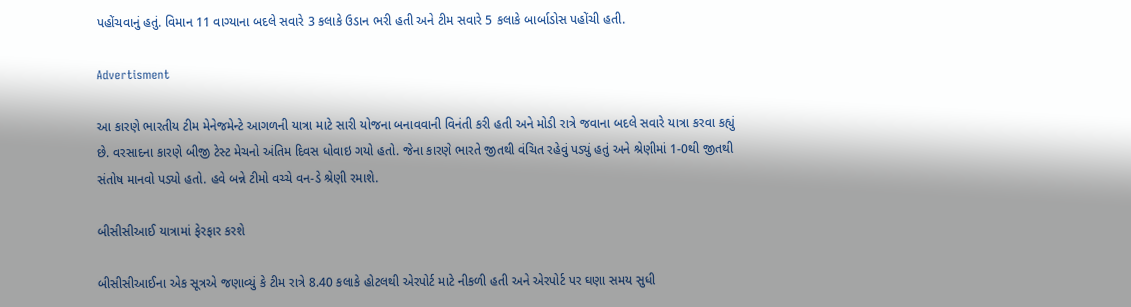પહોંચવાનું હતું. વિમાન 11 વાગ્યાના બદલે સવારે 3 કલાકે ઉડાન ભરી હતી અને ટીમ સવારે 5 કલાકે બાર્બાડોસ પહોંચી હતી.

Advertisment

આ કારણે ભારતીય ટીમ મેનેજમેન્ટે આગળની યાત્રા માટે સારી યોજના બનાવવાની વિનંતી કરી હતી અને મોડી રાત્રે જવાના બદલે સવારે યાત્રા કરવા કહ્યું છે. વરસાદના કારણે બીજી ટેસ્ટ મેચનો અંતિમ દિવસ ધોવાઇ ગયો હતો. જેના કારણે ભારતે જીતથી વંચિત રહેવું પડ્યું હતું અને શ્રેણીમાં 1-0થી જીતથી સંતોષ માનવો પડ્યો હતો. હવે બન્ને ટીમો વચ્ચે વન-ડે શ્રેણી રમાશે.

બીસીસીઆઈ યાત્રામાં ફેરફાર કરશે

બીસીસીઆઈના એક સૂત્રએ જણાવ્યું કે ટીમ રાત્રે 8.40 કલાકે હોટલથી એરપોર્ટ માટે નીકળી હતી અને એરપોર્ટ પર ઘણા સમય સુધી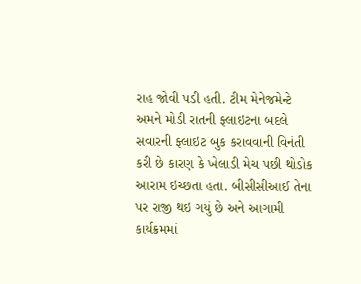રાહ જોવી પડી હતી. ટીમ મેનેજમેન્ટે અમને મોડી રાતની ફ્લાઇટના બદલે સવારની ફ્લાઇટ બુક કરાવવાની વિનંતી કરી છે કારણ કે ખેલાડી મેચ પછી થોડોક આરામ ઇચ્છતા હતા. બીસીસીઆઈ તેના પર રાજી થઇ ગયું છે અને આગામી કાર્યક્રમમાં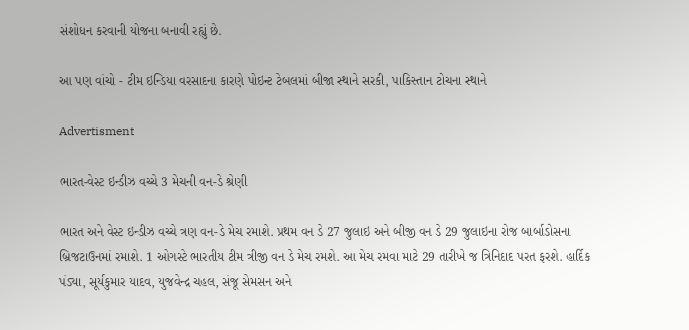સંશોધન કરવાની યોજના બનાવી રહ્યું છે.

આ પણ વાંચો - ટીમ ઇન્ડિયા વરસાદના કારણે પોઇન્ટ ટેબલમાં બીજા સ્થાને સરકી, પાકિસ્તાન ટોચના સ્થાને

Advertisment

ભારત-વેસ્ટ ઇન્ડીઝ વચ્ચે 3 મેચની વન-ડે શ્રેણી

ભારત અને વેસ્ટ ઇન્ડીઝ વચ્ચે ત્રણ વન-ડે મેચ રમાશે. પ્રથમ વન ડે 27 જુલાઇ અને બીજી વન ડે 29 જુલાઇના રોજ બાર્બાડોસના બ્રિજટાઉનમાં રમાશે. 1 ઓગસ્ટે ભારતીય ટીમ ત્રીજી વન ડે મેચ રમશે. આ મેચ રમવા માટે 29 તારીખે જ ત્રિનિદાદ પરત ફરશે. હાર્દિક પંડ્યા, સૂર્યકુમાર યાદવ, યુજવેન્દ્ર ચહલ, સંજૂ સેમસન અને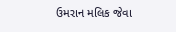ઉમરાન મલિક જેવા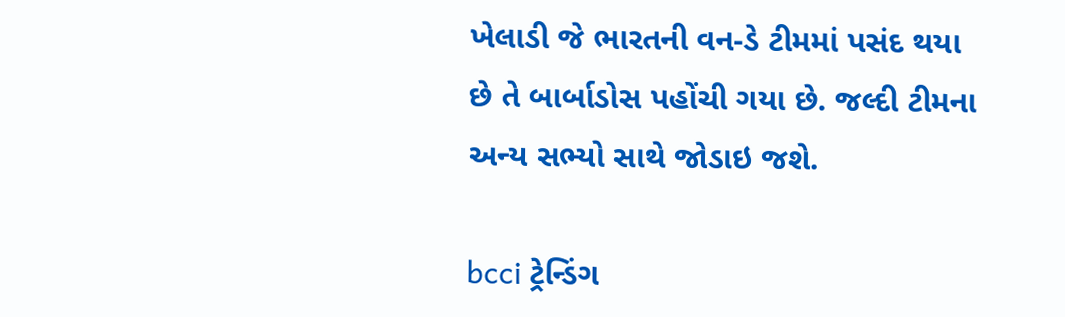ખેલાડી જે ભારતની વન-ડે ટીમમાં પસંદ થયા છે તે બાર્બાડોસ પહોંચી ગયા છે. જલ્દી ટીમના અન્ય સભ્યો સાથે જોડાઇ જશે.

bcci ટ્રેન્ડિંગ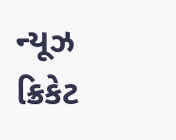ન્યૂઝ ક્રિકેટ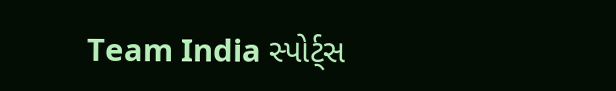Team India સ્પોર્ટ્સ